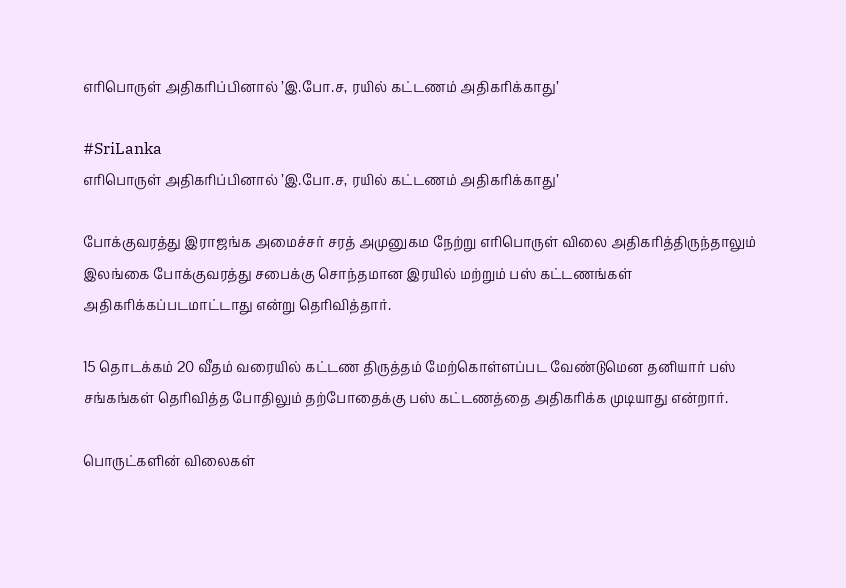எரிபொருள் அதிகரிப்பினால் ’இ.போ.ச, ரயில் கட்டணம் அதிகரிக்காது’

#SriLanka
எரிபொருள் அதிகரிப்பினால் ’இ.போ.ச, ரயில் கட்டணம் அதிகரிக்காது’

போக்குவரத்து இராஜங்க அமைச்சர் சரத் அமுனுகம நேற்று எரிபொருள் விலை அதிகரித்திருந்தாலும் இலங்கை போக்குவரத்து சபைக்கு சொந்தமான இரயில் மற்றும் பஸ் கட்டணங்கள் அதிகரிக்கப்படமாட்டாது என்று தெரிவித்தார்.

15 தொடக்கம் 20 வீதம் வரையில் கட்டண திருத்தம் மேற்கொள்ளப்பட வேண்டுமென தனியார் பஸ் சங்கங்கள் தெரிவித்த போதிலும் தற்போதைக்கு பஸ் கட்டணத்தை அதிகரிக்க முடியாது என்றார்.

பொருட்களின் விலைகள்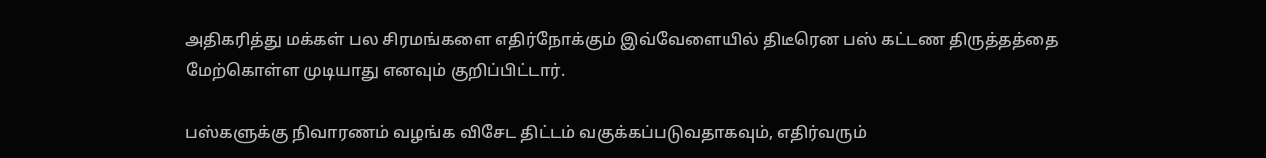அதிகரித்து மக்கள் பல சிரமங்களை எதிர்நோக்கும் இவ்வேளையில் திடீரென பஸ் கட்டண திருத்தத்தை மேற்கொள்ள முடியாது எனவும் குறிப்பிட்டார்.

பஸ்களுக்கு நிவாரணம் வழங்க விசேட திட்டம் வகுக்கப்படுவதாகவும், எதிர்வரும்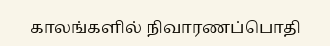காலங்களில் நிவாரணப்பொதி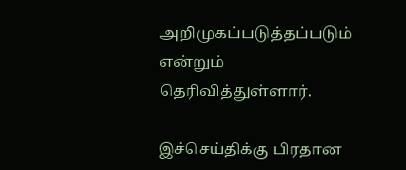அறிமுகப்படுத்தப்படும் என்றும் தெரிவித்துள்ளார்.

இச்செய்திக்கு பிரதான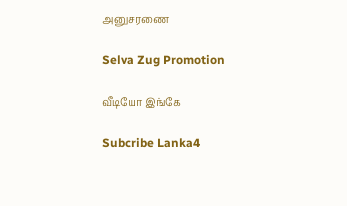அனுசரணை

Selva Zug Promotion

வீடியோ இங்கே

Subcribe Lanka4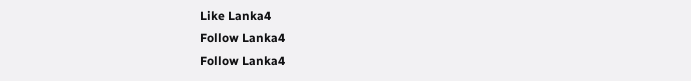Like Lanka4
Follow Lanka4
Follow Lanka4